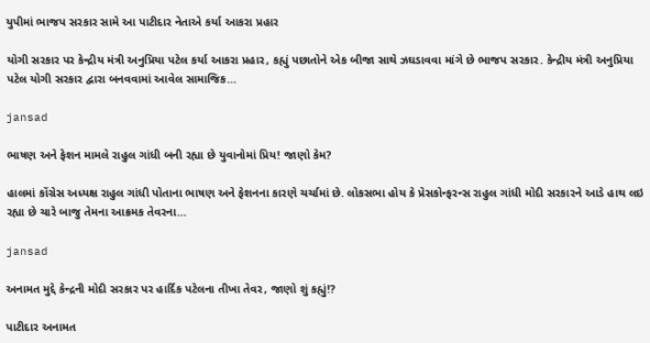યુપીમાં ભાજપ સરકાર સામે આ પાટીદાર નેતાએ કર્યા આકરા પ્રહાર

યોગી સરકાર પર કેન્દ્રીય મંત્રી અનુપ્રિયા પટેલ કર્યા આકરા પ્રહાર, કહ્યું પછાતોને એક બીજા સાથે ઝઘડાવવા માંગે છે ભાજપ સરકાર. કેન્દ્રીય મંત્રી અનુપ્રિયા પટેલ યોગી સરકાર દ્વારા બનવવામાં આવેલ સામાજિક…

jansad

ભાષણ અને ફેશન મામલે રાહુલ ગાંધી બની રહ્યા છે યુવાનોમાં પ્રિય! જાણો કેમ?

હાલમાં કોંગ્રેસ અધ્યક્ષ રાહુલ ગાંધી પોતાના ભાષણ અને ફેશનના કારણે ચર્ચામાં છે. લોકસભા હોય કે પ્રેસકોન્ફરન્સ રાહુલ ગાંધી મોદી સરકારને આડે હાથ લઇ રહ્યા છે ચારે બાજુ તેમના આક્રમક તેવરના…

jansad

અનામત મુદ્દે કેન્દ્રની મોદી સરકાર પર હાર્દિક પટેલના તીખા તેવર, જાણો શું કહ્યું!?

પાટીદાર અનામત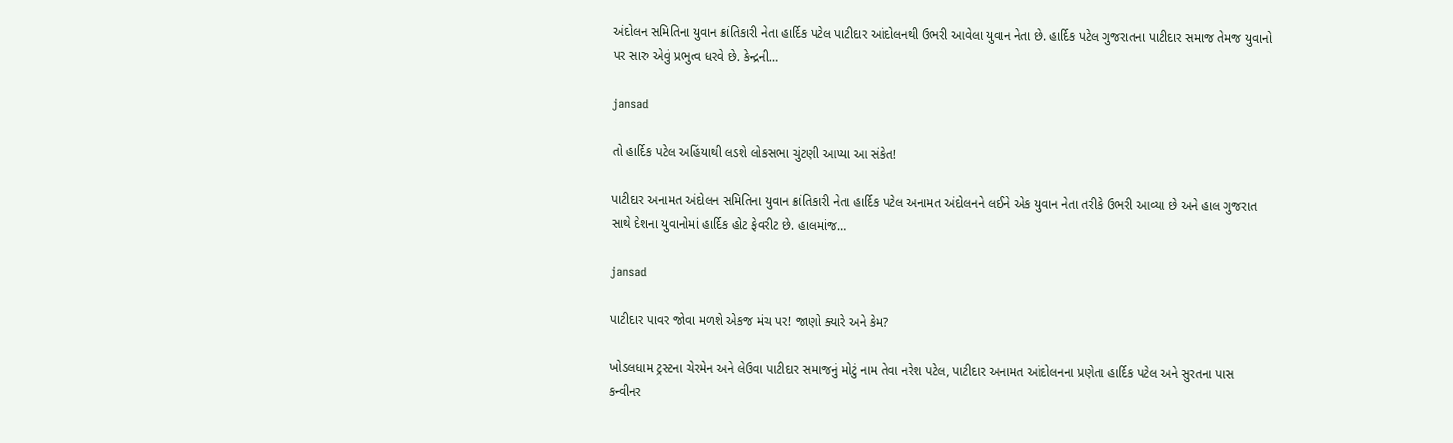અંદોલન સમિતિના યુવાન ક્રાંતિકારી નેતા હાર્દિક પટેલ પાટીદાર આંદોલનથી ઉભરી આવેલા યુવાન નેતા છે. હાર્દિક પટેલ ગુજરાતના પાટીદાર સમાજ તેમજ યુવાનો પર સારુ એવું પ્રભુત્વ ધરવે છે. કેન્દ્રની…

jansad

તો હાર્દિક પટેલ અહિંયાથી લડશે લોકસભા ચુંટણી આપ્યા આ સંકેત!

પાટીદાર અનામત અંદોલન સમિતિના યુવાન ક્રાંતિકારી નેતા હાર્દિક પટેલ અનામત અંદોલનને લઈને એક યુવાન નેતા તરીકે ઉભરી આવ્યા છે અને હાલ ગુજરાત સાથે દેશના યુવાનોમાં હાર્દિક હોટ ફેવરીટ છે. હાલમાંજ…

jansad

પાટીદાર પાવર જોવા મળશે એકજ મંચ પર! જાણો ક્યારે અને કેમ?

ખોડલધામ ટ્રસ્ટના ચેરમેન અને લેઉવા પાટીદાર સમાજનું મોટું નામ તેવા નરેશ પટેલ, પાટીદાર અનામત આંદોલનના પ્રણેતા હાર્દિક પટેલ અને સુરતના પાસ કન્વીનર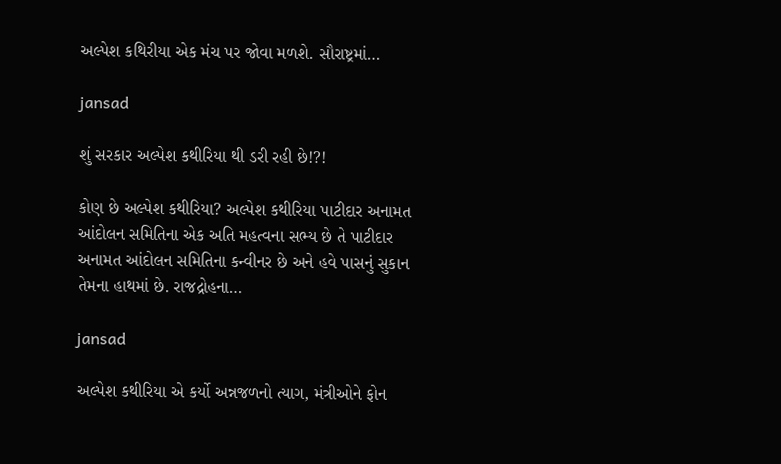અલ્પેશ કથિરીયા એક મંચ પર જોવા મળશે. સૌરાષ્ટ્રમાં…

jansad

શું સરકાર અલ્પેશ કથીરિયા થી ડરી રહી છે!?!

કોણ છે અલ્પેશ કથીરિયા? અલ્પેશ કથીરિયા પાટીદાર અનામત આંદોલન સમિતિના એક અતિ મહત્વના સભ્ય છે તે પાટીદાર અનામત આંદોલન સમિતિના કન્વીનર છે અને હવે પાસનું સુકાન તેમના હાથમાં છે. રાજદ્રોહના…

jansad

અલ્પેશ કથીરિયા એ કર્યો અન્નજળનો ત્યાગ, મંત્રીઓને ફોન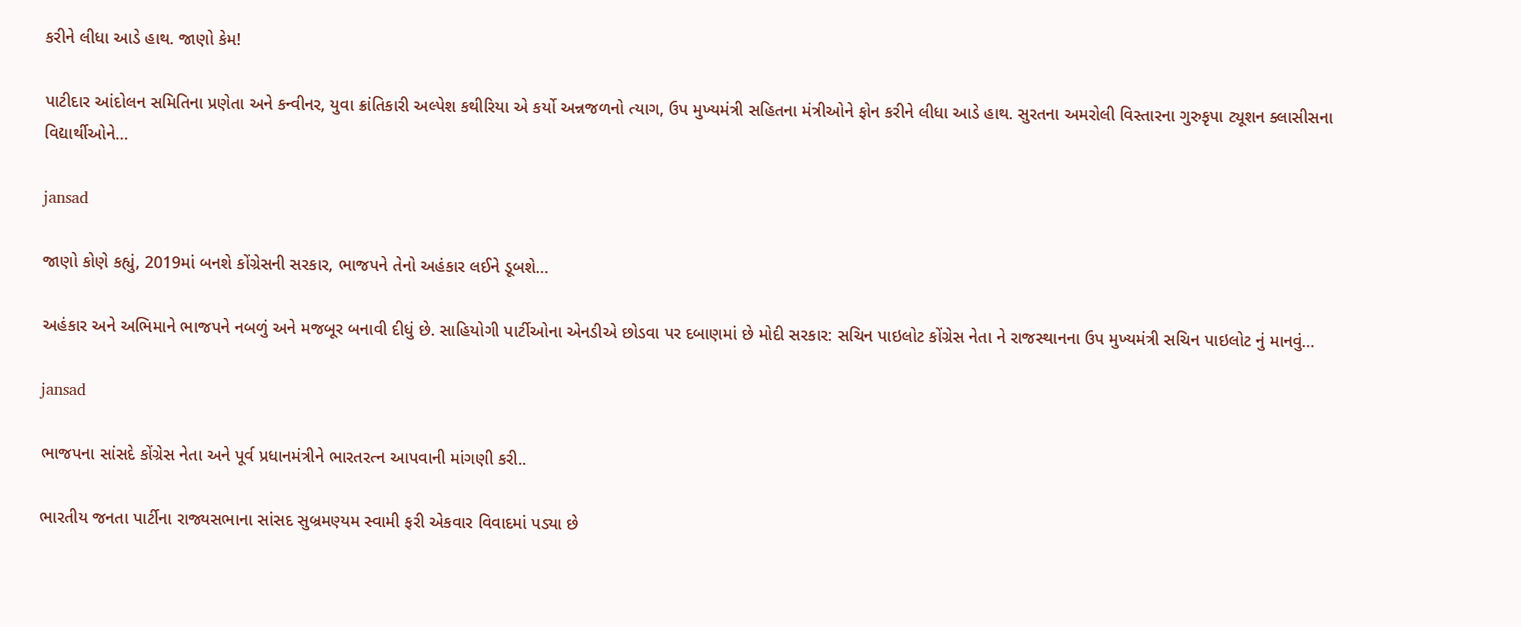કરીને લીધા આડે હાથ. જાણો કેમ!

પાટીદાર આંદોલન સમિતિના પ્રણેતા અને કન્વીનર, યુવા ક્રાંતિકારી અલ્પેશ કથીરિયા એ કર્યો અન્નજળનો ત્યાગ, ઉપ મુખ્યમંત્રી સહિતના મંત્રીઓને ફોન કરીને લીધા આડે હાથ. સુરતના અમરોલી વિસ્તારના ગુરુકૃપા ટ્યૂશન ક્લાસીસના વિદ્યાર્થીઓને…

jansad

જાણો કોણે કહ્યું, 2019માં બનશે કોંગ્રેસની સરકાર, ભાજપને તેનો અહંકાર લઈને ડૂબશે…

અહંકાર અને અભિમાને ભાજપને નબળું અને મજબૂર બનાવી દીધું છે. સાહિયોગી પાર્ટીઓના એનડીએ છોડવા પર દબાણમાં છે મોદી સરકાર: સચિન પાઇલોટ કોંગ્રેસ નેતા ને રાજસ્થાનના ઉપ મુખ્યમંત્રી સચિન પાઇલોટ નું માનવું…

jansad

ભાજપના સાંસદે કોંગ્રેસ નેતા અને પૂર્વ પ્રધાનમંત્રીને ભારતરત્ન આપવાની માંગણી કરી..

ભારતીય જનતા પાર્ટીના રાજ્યસભાના સાંસદ સુબ્રમણ્યમ સ્વામી ફરી એકવાર વિવાદમાં પડ્યા છે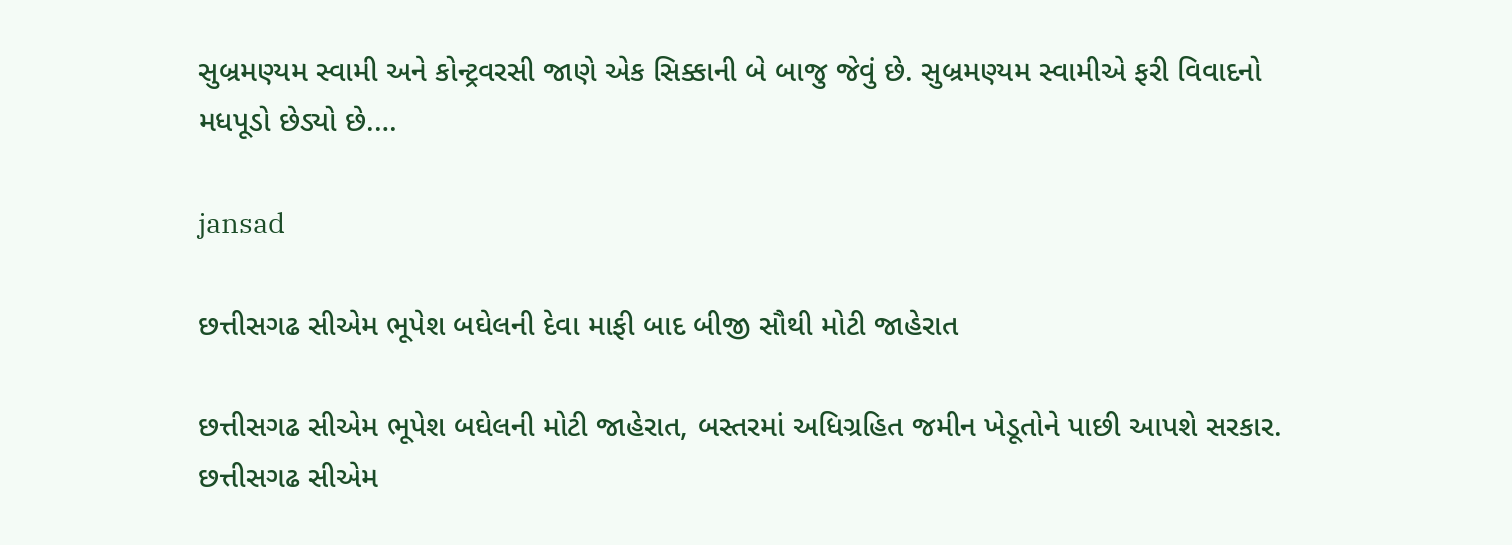સુબ્રમણ્યમ સ્વામી અને કોન્ટ્રવરસી જાણે એક સિક્કાની બે બાજુ જેવું છે. સુબ્રમણ્યમ સ્વામીએ ફરી વિવાદનો મધપૂડો છેડ્યો છે.…

jansad

છત્તીસગઢ સીએમ ભૂપેશ બઘેલની દેવા માફી બાદ બીજી સૌથી મોટી જાહેરાત

છત્તીસગઢ સીએમ ભૂપેશ બઘેલની મોટી જાહેરાત, બસ્તરમાં અધિગ્રહિત જમીન ખેડૂતોને પાછી આપશે સરકાર. છત્તીસગઢ સીએમ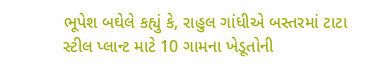ભૂપેશ બઘેલે કહ્યું કે, રાહુલ ગાંધીએ બસ્તરમાં ટાટા સ્ટીલ પ્લાન્ટ માટે 10 ગામના ખેડૂતોની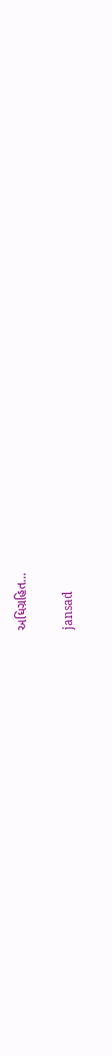અધિગ્રહિત…

jansad